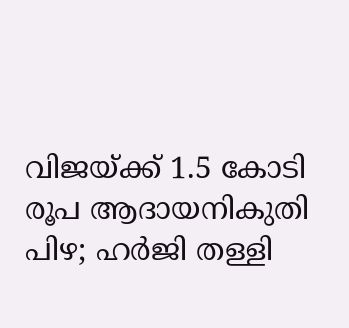വിജയ്‌ക്ക് 1.5 കോടി രൂപ ആദായനികുതി പിഴ; ഹര്‍ജി തള്ളി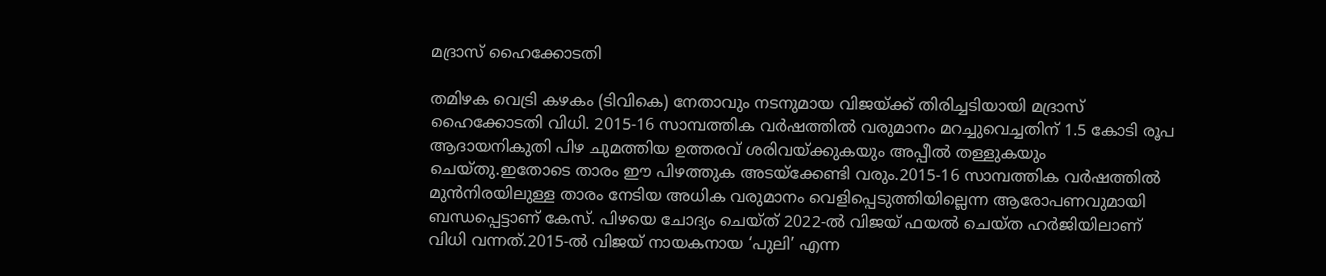മദ്രാസ് ഹൈക്കോടതി

തമിഴക വെട്രി കഴകം (ടിവികെ) നേതാവും നടനുമായ വിജയ്‌ക്ക് തിരിച്ചടിയായി മദ്രാസ് ഹൈക്കോടതി വിധി. 2015-16 സാമ്പത്തിക വർഷത്തില്‍ വരുമാനം മറച്ചുവെച്ചതിന് 1.5 കോടി രൂപ ആദായനികുതി പിഴ ചുമത്തിയ ഉത്തരവ് ശരിവയ്ക്കുകയും അപ്പീല്‍ തള്ളുകയും ചെയ്തു.ഇതോടെ താരം ഈ പിഴത്തുക അടയ്‌ക്കേണ്ടി വരും.2015-16 സാമ്പത്തിക വർഷത്തില്‍ മുൻനിരയിലുള്ള താരം നേടിയ അധിക വരുമാനം വെളിപ്പെടുത്തിയില്ലെന്ന ആരോപണവുമായി ബന്ധപ്പെട്ടാണ് കേസ്. പിഴയെ ചോദ്യം ചെയ്ത് 2022-ല്‍ വിജയ് ഫയല്‍ ചെയ്ത ഹർജിയിലാണ് വിധി വന്നത്.2015-ല്‍ വിജയ് നായകനായ ‘പുലി’ എന്ന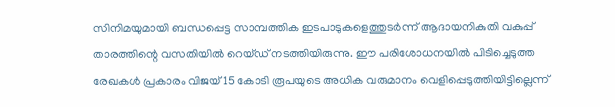സിനിമയുമായി ബന്ധപ്പെട്ട സാമ്പത്തിക ഇടപാടുകളെത്തുടർന്ന് ആദായനികുതി വകുപ്പ് താരത്തിന്റെ വസതിയില്‍ റെയ്ഡ് നടത്തിയിരുന്നു. ഈ പരിശോധനയില്‍ പിടിച്ചെടുത്ത രേഖകള്‍ പ്രകാരം വിജയ് 15 കോടി രൂപയുടെ അധിക വരുമാനം വെളിപ്പെടുത്തിയിട്ടില്ലെന്ന്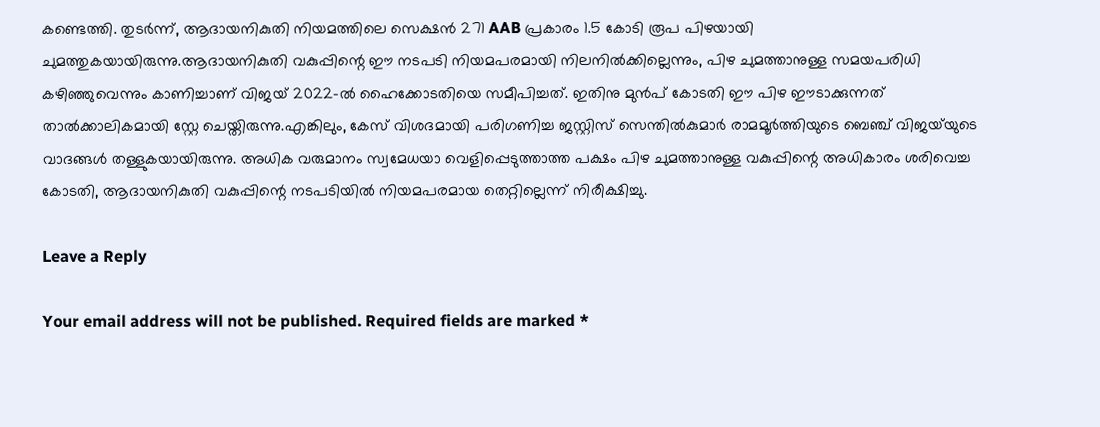കണ്ടെത്തി. തുടർന്ന്, ആദായനികുതി നിയമത്തിലെ സെക്ഷൻ 271 AAB പ്രകാരം 1.5 കോടി രൂപ പിഴയായി ചുമത്തുകയായിരുന്നു.ആദായനികുതി വകുപ്പിന്റെ ഈ നടപടി നിയമപരമായി നിലനില്‍ക്കില്ലെന്നും, പിഴ ചുമത്താനുള്ള സമയപരിധി കഴിഞ്ഞുവെന്നും കാണിച്ചാണ് വിജയ് 2022-ല്‍ ഹൈക്കോടതിയെ സമീപിച്ചത്. ഇതിനു മുൻപ് കോടതി ഈ പിഴ ഈടാക്കുന്നത് താല്‍ക്കാലികമായി സ്റ്റേ ചെയ്തിരുന്നു.എങ്കിലും, കേസ് വിശദമായി പരിഗണിച്ച ജസ്റ്റിസ് സെന്തില്‍കുമാർ രാമമൂർത്തിയുടെ ബെഞ്ച് വിജയ്‌യുടെ വാദങ്ങള്‍ തള്ളുകയായിരുന്നു. അധിക വരുമാനം സ്വമേധയാ വെളിപ്പെടുത്താത്ത പക്ഷം പിഴ ചുമത്താനുള്ള വകുപ്പിന്റെ അധികാരം ശരിവെച്ച കോടതി, ആദായനികുതി വകുപ്പിന്റെ നടപടിയില്‍ നിയമപരമായ തെറ്റില്ലെന്ന് നിരീക്ഷിച്ചു.

Leave a Reply

Your email address will not be published. Required fields are marked *